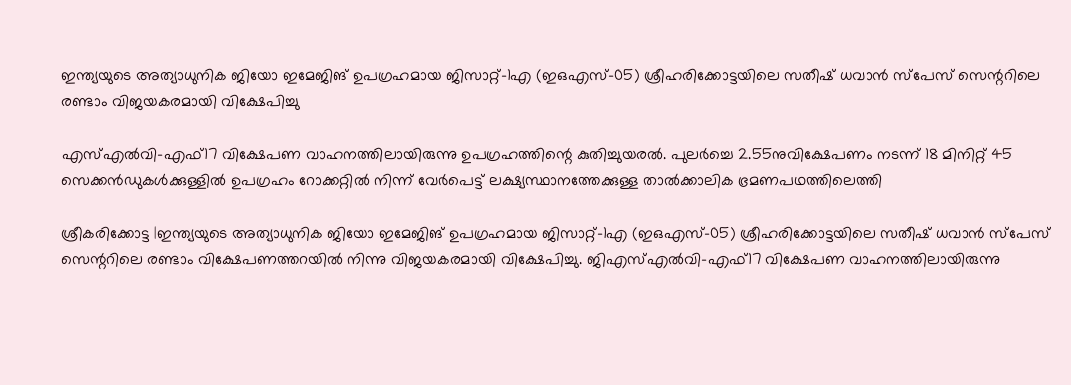ഇന്ത്യയുടെ അത്യാധുനിക ജിയോ ഇമേജിങ് ഉപഗ്രഹമായ ജിസാറ്റ്–1എ (ഇഒഎസ്–05) ശ്രീഹരിക്കോട്ടയിലെ സതീഷ് ധവാൻ സ്പേസ് സെന്ററിലെ രണ്ടാം വിജയകരമായി വിക്ഷേപിച്ചു

എസ്എൽവി–എഫ്17 വിക്ഷേപണ വാഹനത്തിലായിരുന്നു ഉപഗ്രഹത്തിന്റെ കുതിച്ചുയരൽ. പുലര്‍ച്ചെ 2.55നുവിക്ഷേപണം നടന്ന് 18 മിനിറ്റ് 45 സെക്കൻഡുകൾക്കുള്ളിൽ ഉപഗ്രഹം റോക്കറ്റിൽ നിന്ന് വേർപെട്ട് ലക്ഷ്യസ്ഥാനത്തേക്കുള്ള താൽക്കാലിക ഭ്രമണപഥത്തിലെത്തി

ശ്രീകരിക്കോട്ട |ഇന്ത്യയുടെ അത്യാധുനിക ജിയോ ഇമേജിങ് ഉപഗ്രഹമായ ജിസാറ്റ്–1എ (ഇഒഎസ്–05) ശ്രീഹരിക്കോട്ടയിലെ സതീഷ് ധവാൻ സ്പേസ് സെന്ററിലെ രണ്ടാം വിക്ഷേപണത്തറയിൽ നിന്നു വിജയകരമായി വിക്ഷേപിച്ചു. ജിഎസ്എൽവി–എഫ്17 വിക്ഷേപണ വാഹനത്തിലായിരുന്നു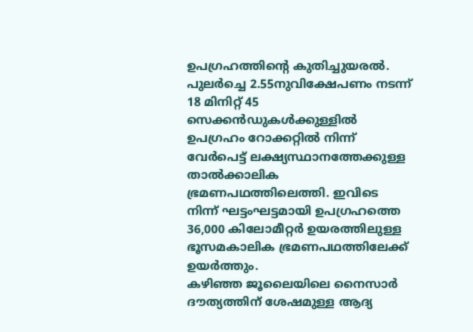ഉപഗ്രഹത്തിന്റെ കുതിച്ചുയരൽ. പുലര്‍ച്ചെ 2.55നുവിക്ഷേപണം നടന്ന് 18 മിനിറ്റ് 45 സെക്കൻഡുകൾക്കുള്ളിൽ ഉപഗ്രഹം റോക്കറ്റിൽ നിന്ന് വേർപെട്ട് ലക്ഷ്യസ്ഥാനത്തേക്കുള്ള താൽക്കാലിക ഭ്രമണപഥത്തിലെത്തി. ഇവിടെ നിന്ന് ഘട്ടംഘട്ടമായി ഉപഗ്രഹത്തെ 36,000 കിലോമീറ്റർ ഉയരത്തിലുള്ള ഭൂസമകാലിക ഭ്രമണപഥത്തിലേക്ക് ഉയർത്തും.
കഴിഞ്ഞ ജൂലൈയിലെ നൈസാർ ദൗത്യത്തിന് ശേഷമുള്ള ആദ്യ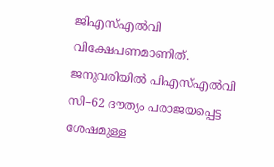ജിഎസ്എൽവി വിക്ഷേപണമാണിത്. ജനുവരിയിൽ പിഎസ്എൽവി സി–62 ദൗത്യം പരാജയപ്പെട്ട ശേഷമുള്ള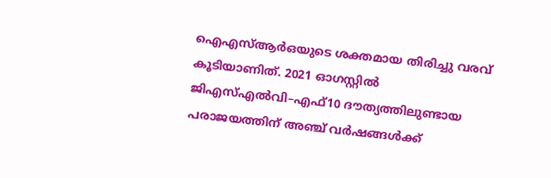ഐഎസ്ആർഒയുടെ ശക്തമായ തിരിച്ചു വരവ് കൂടിയാണിത്. 2021 ഓഗസ്റ്റിൽ ജിഎസ്എൽവി–എഫ്10 ദൗത്യത്തിലുണ്ടായ പരാജയത്തിന് അഞ്ച് വർഷങ്ങൾക്ക്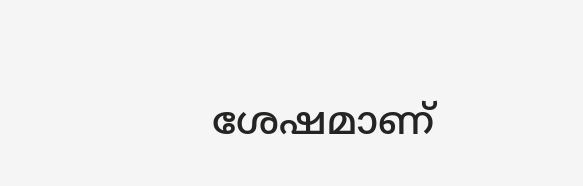ശേഷമാണ്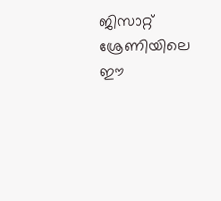ജിസാറ്റ് ശ്രേണിയിലെ ഈ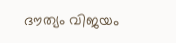ദൗത്യം വിജയം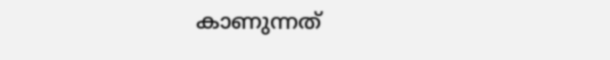കാണുന്നത്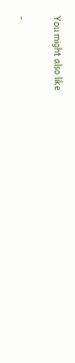You might also like

-